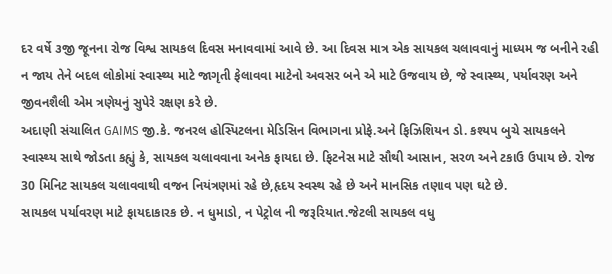દર વર્ષે ૩જી જૂનના રોજ વિશ્વ સાયકલ દિવસ મનાવવામાં આવે છે. આ દિવસ માત્ર એક સાયકલ ચલાવવાનું માધ્યમ જ બનીને રહી ન જાય તેને બદલ લોકોમાં સ્વાસ્થ્ય માટે જાગૃતી ફેલાવવા માટેનો અવસર બને એ માટે ઉજવાય છે, જે સ્વાસ્થ્ય, પર્યાવરણ અને જીવનશૈલી એમ ત્રણેયનું સુપેરે રક્ષણ કરે છે.
અદાણી સંચાલિત GAIMS જી.કે. જનરલ હોસ્પિટલના મેડિસિન વિભાગના પ્રોફે.અને ફિઝિશિયન ડો. કશ્યપ બુચે સાયકલને સ્વાસ્થ્ય સાથે જોડતા કહ્યું કે, સાયકલ ચલાવવાના અનેક ફાયદા છે. ફિટનેસ માટે સૌથી આસાન, સરળ અને ટકાઉ ઉપાય છે. રોજ 30 મિનિટ સાયકલ ચલાવવાથી વજન નિયંત્રણમાં રહે છે,હૃદય સ્વસ્થ રહે છે અને માનસિક તણાવ પણ ઘટે છે.
સાયકલ પર્યાવરણ માટે ફાયદાકારક છે. ન ધુમાડો, ન પેટ્રોલ ની જરૂરિયાત.જેટલી સાયકલ વધુ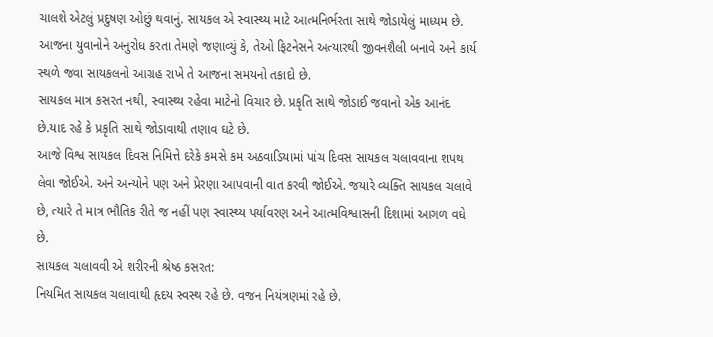ચાલશે એટલું પ્રદુષણ ઓછું થવાનું. સાયકલ એ સ્વાસ્થ્ય માટે આત્મનિર્ભરતા સાથે જોડાયેલું માધ્યમ છે. આજના યુવાનોને અનુરોધ કરતા તેમણે જણાવ્યું કે, તેઓ ફિટનેસને અત્યારથી જીવનશૈલી બનાવે અને કાર્ય સ્થળે જવા સાયકલનો આગ્રહ રાખે તે આજના સમયનો તકાદો છે.
સાયકલ માત્ર કસરત નથી, સ્વાસ્થ્ય રહેવા માટેનો વિચાર છે. પ્રકૃતિ સાથે જોડાઈ જવાનો એક આનંદ છે.યાદ રહે કે પ્રકૃતિ સાથે જોડાવાથી તણાવ ઘટે છે.
આજે વિશ્વ સાયકલ દિવસ નિમિત્તે દરેકે કમસે કમ અઠવાડિયામાં પાંચ દિવસ સાયકલ ચલાવવાના શપથ લેવા જોઈએ. અને અન્યોને પણ અને પ્રેરણા આપવાની વાત કરવી જોઈએ. જયારે વ્યક્તિ સાયકલ ચલાવે છે, ત્યારે તે માત્ર ભૌતિક રીતે જ નહીં પણ સ્વાસ્થ્ય પર્યાવરણ અને આત્મવિશ્વાસની દિશામાં આગળ વધે છે.
સાયકલ ચલાવવી એ શરીરની શ્રેષ્ઠ કસરત:
નિયમિત સાયકલ ચલાવાથી હૃદય સ્વસ્થ રહે છે. વજન નિયંત્રણમાં રહે છે.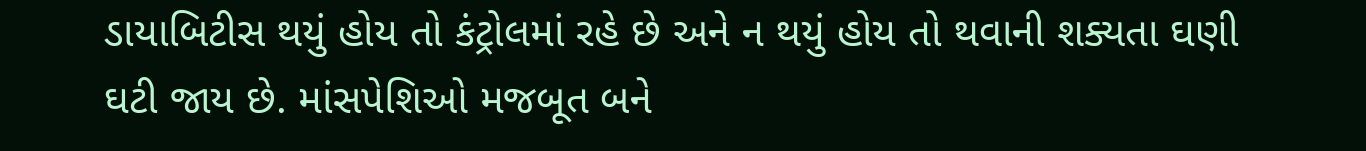ડાયાબિટીસ થયું હોય તો કંટ્રોલમાં રહે છે અને ન થયું હોય તો થવાની શક્યતા ઘણી ઘટી જાય છે. માંસપેશિઓ મજબૂત બને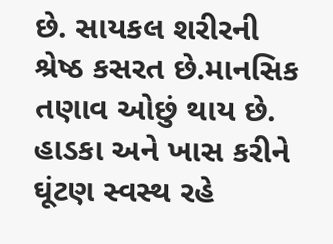છે. સાયકલ શરીરની શ્રેષ્ઠ કસરત છે.માનસિક તણાવ ઓછું થાય છે. હાડકા અને ખાસ કરીને ઘૂંટણ સ્વસ્થ રહે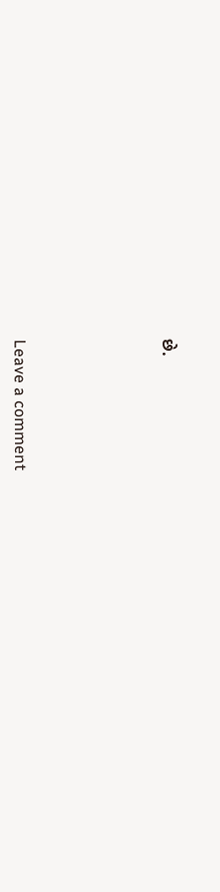છે.






Leave a comment